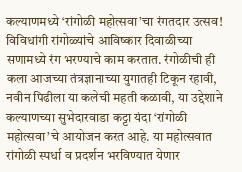कल्याणमध्ये ‘रांगोळी महोत्सवा’चा रंगतदार उत्सव!
विविधांगी रांगोळ्यांचे आविष्कार दिवाळीच्या सणामध्ये रंग भरण्याचे काम करतात. रंगोळीची ही कला आजच्या तंत्रज्ञानाच्या युगातही टिकून रहावी, नवीन पिढीला या कलेची महती कळावी, या उद्देशाने कल्याणच्या सुभेदारवाडा कट्टा यंदा ‘रांगोळी महोत्सवा’चे आयोजन करत आहे. या महोत्सवात रांगोळी स्पर्धा व प्रदर्शन भरविण्यात येणार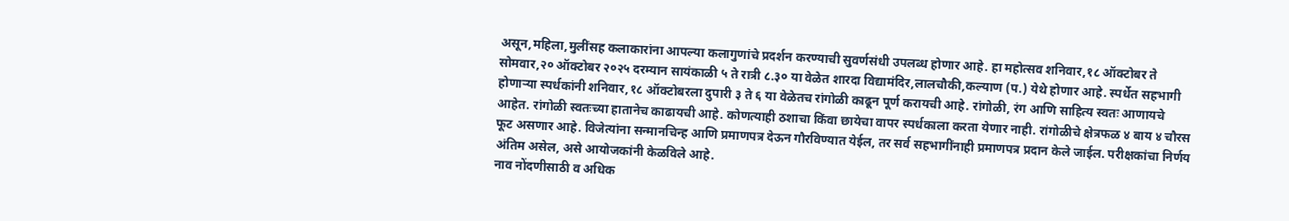असून,महिला,मुलींसह कलाकारांना आपल्या कलागुणांचे प्रदर्शन करण्याची सुवर्णसंधी उपलब्ध होणार आहे. हा महोत्सव शनिवार,१८ ऑक्टोबर ते सोमवार,२० ऑक्टोबर २०२५ दरम्यान सायंकाळी ५ ते रात्री ८.३० या वेळेत शारदा विद्यामंदिर,लालचौकी,कल्याण (प.) येथे होणार आहे. स्पर्धेत सहभागी होणाऱ्या स्पर्धकांनी शनिवार,१८ ऑक्टोबरला दुपारी ३ ते ६ या वेळेतच रांगोळी काढून पूर्ण करायची आहे. रांगोळी, रंग आणि साहित्य स्वतः आणायचे आहेत. रांगोळी स्वतःच्या हातानेच काढायची आहे. कोणत्याही ठशाचा किंवा छायेचा वापर स्पर्धकाला करता येणार नाही. रांगोळीचे क्षेत्रफळ ४ बाय ४ चौरस फूट असणार आहे. विजेत्यांना सन्मानचिन्ह आणि प्रमाणपत्र देऊन गौरविण्यात येईल, तर सर्व सहभागींनाही प्रमाणपत्र प्रदान केले जाईल. परीक्षकांचा निर्णय अंतिम असेल, असे आयोजकांनी केळविले आहे.
नाव नोंदणीसाठी व अधिक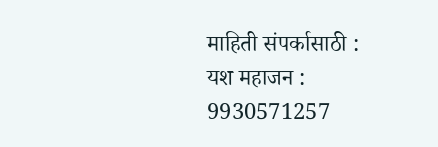माहिती संपर्कासाठी :
यश महाजन : 9930571257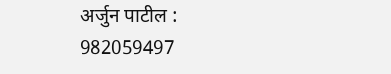अर्जुन पाटील : 982059497